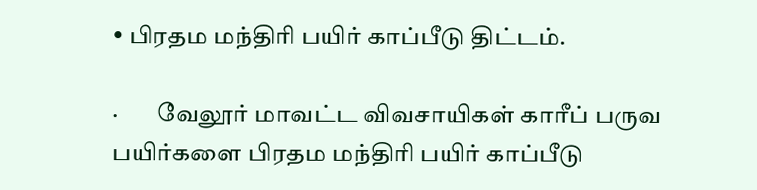• பிரதம மந்திரி பயிர் காப்பீடு திட்டம்.

·        வேலூர் மாவட்ட விவசாயிகள் காரீப் பருவ பயிர்களை பிரதம மந்திரி பயிர் காப்பீடு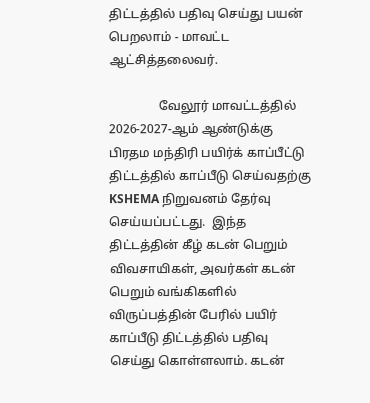திட்டத்தில் பதிவு செய்து பயன் பெறலாம் - மாவட்ட ஆட்சித்தலைவர்.

                வேலூர் மாவட்டத்தில் 2026-2027-ஆம் ஆண்டுக்கு பிரதம மந்திரி பயிர்க் காப்பீட்டு திட்டத்தில் காப்பீடு செய்வதற்கு KSHEMA நிறுவனம் தேர்வு செய்யப்பட்டது.  இந்த திட்டத்தின் கீழ் கடன் பெறும் விவசாயிகள், அவர்கள் கடன் பெறும் வங்கிகளில் விருப்பத்தின் பேரில் பயிர் காப்பீடு திட்டத்தில் பதிவு செய்து கொள்ளலாம். கடன்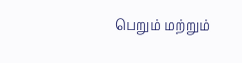பெறும் மற்றும்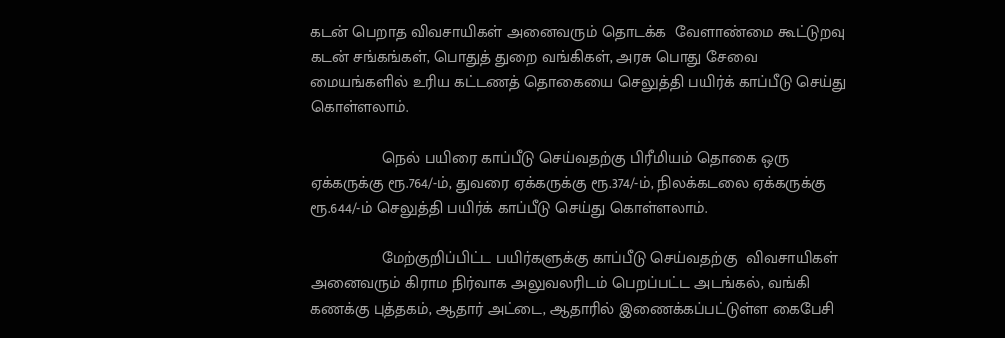கடன் பெறாத விவசாயிகள் அனைவரும் தொடக்க  வேளாண்மை கூட்டுறவு கடன் சங்கங்கள், பொதுத் துறை வங்கிகள், அரசு பொது சேவை மையங்களில் உரிய கட்டணத் தொகையை செலுத்தி பயிர்க் காப்பீடு செய்து கொள்ளலாம்.

                நெல் பயிரை காப்பீடு செய்வதற்கு பிரீமியம் தொகை ஒரு ஏக்கருக்கு ரூ.764/-ம், துவரை ஏக்கருக்கு ரூ.374/-ம், நிலக்கடலை ஏக்கருக்கு ரூ.644/-ம் செலுத்தி பயிர்க் காப்பீடு செய்து கொள்ளலாம்.

                மேற்குறிப்பிட்ட பயிர்களுக்கு காப்பீடு செய்வதற்கு  விவசாயிகள் அனைவரும் கிராம நிர்வாக அலுவலரிடம் பெறப்பட்ட அடங்கல், வங்கி கணக்கு புத்தகம், ஆதார் அட்டை, ஆதாரில் இணைக்கப்பட்டுள்ள கைபேசி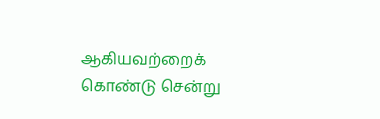ஆகியவற்றைக்  கொண்டு சென்று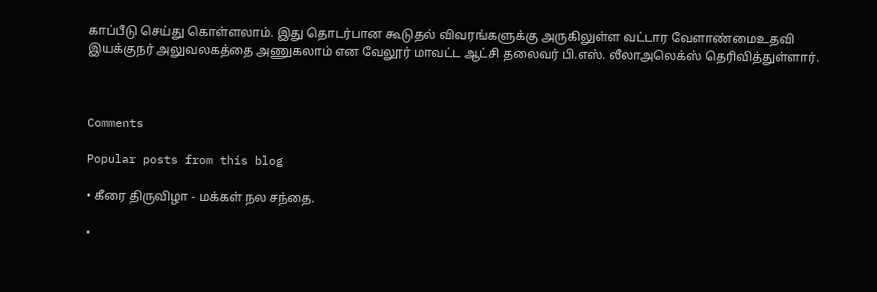காப்பீடு செய்து கொள்ளலாம். இது தொடர்பான கூடுதல் விவரங்களுக்கு அருகிலுள்ள வட்டார வேளாண்மைஉதவி இயக்குநர் அலுவலகத்தை அணுகலாம் என வேலூர் மாவட்ட ஆட்சி தலைவர் பி.எஸ். லீலாஅலெக்ஸ் தெரிவித்துள்ளார்.



Comments

Popular posts from this blog

• கீரை திருவிழா - மக்கள் நல சந்தை.

•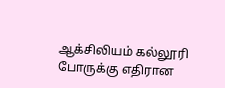ஆக்சிலியம் கல்லூரி போருக்கு எதிரான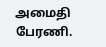அமைதி பேரணி.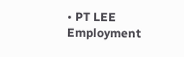• PT LEE Employment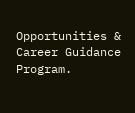Opportunities & Career Guidance Program.